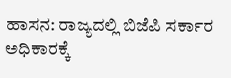ಹಾಸನ: ರಾಜ್ಯದಲ್ಲಿ ಬಿಜೆಪಿ ಸರ್ಕಾರ ಅಧಿಕಾರಕ್ಕೆ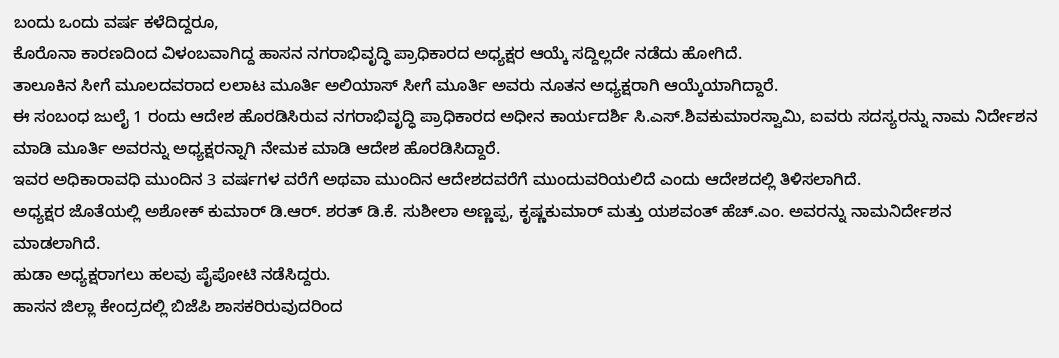ಬಂದು ಒಂದು ವರ್ಷ ಕಳೆದಿದ್ದರೂ,
ಕೊರೊನಾ ಕಾರಣದಿಂದ ವಿಳಂಬವಾಗಿದ್ದ ಹಾಸನ ನಗರಾಭಿವೃದ್ಧಿ ಪ್ರಾಧಿಕಾರದ ಅಧ್ಯಕ್ಷರ ಆಯ್ಕೆ ಸದ್ದಿಲ್ಲದೇ ನಡೆದು ಹೋಗಿದೆ.
ತಾಲೂಕಿನ ಸೀಗೆ ಮೂಲದವರಾದ ಲಲಾಟ ಮೂರ್ತಿ ಅಲಿಯಾಸ್ ಸೀಗೆ ಮೂರ್ತಿ ಅವರು ನೂತನ ಅಧ್ಯಕ್ಷರಾಗಿ ಆಯ್ಕೆಯಾಗಿದ್ದಾರೆ.
ಈ ಸಂಬಂಧ ಜುಲೈ 1 ರಂದು ಆದೇಶ ಹೊರಡಿಸಿರುವ ನಗರಾಭಿವೃದ್ಧಿ ಪ್ರಾಧಿಕಾರದ ಅಧೀನ ಕಾರ್ಯದರ್ಶಿ ಸಿ.ಎಸ್.ಶಿವಕುಮಾರಸ್ವಾಮಿ, ಐವರು ಸದಸ್ಯರನ್ನು ನಾಮ ನಿರ್ದೇಶನ ಮಾಡಿ ಮೂರ್ತಿ ಅವರನ್ನು ಅಧ್ಯಕ್ಷರನ್ನಾಗಿ ನೇಮಕ ಮಾಡಿ ಆದೇಶ ಹೊರಡಿಸಿದ್ದಾರೆ.
ಇವರ ಅಧಿಕಾರಾವಧಿ ಮುಂದಿನ 3 ವರ್ಷಗಳ ವರೆಗೆ ಅಥವಾ ಮುಂದಿನ ಆದೇಶದವರೆಗೆ ಮುಂದುವರಿಯಲಿದೆ ಎಂದು ಆದೇಶದಲ್ಲಿ ತಿಳಿಸಲಾಗಿದೆ.
ಅಧ್ಯಕ್ಷರ ಜೊತೆಯಲ್ಲಿ ಅಶೋಕ್ ಕುಮಾರ್ ಡಿ.ಆರ್. ಶರತ್ ಡಿ.ಕೆ. ಸುಶೀಲಾ ಅಣ್ಣಪ್ಪ, ಕೃಷ್ಣಕುಮಾರ್ ಮತ್ತು ಯಶವಂತ್ ಹೆಚ್.ಎಂ. ಅವರನ್ನು ನಾಮನಿರ್ದೇಶನ ಮಾಡಲಾಗಿದೆ.
ಹುಡಾ ಅಧ್ಯಕ್ಷರಾಗಲು ಹಲವು ಪೈಪೋಟಿ ನಡೆಸಿದ್ದರು.
ಹಾಸನ ಜಿಲ್ಲಾ ಕೇಂದ್ರದಲ್ಲಿ ಬಿಜೆಪಿ ಶಾಸಕರಿರುವುದರಿಂದ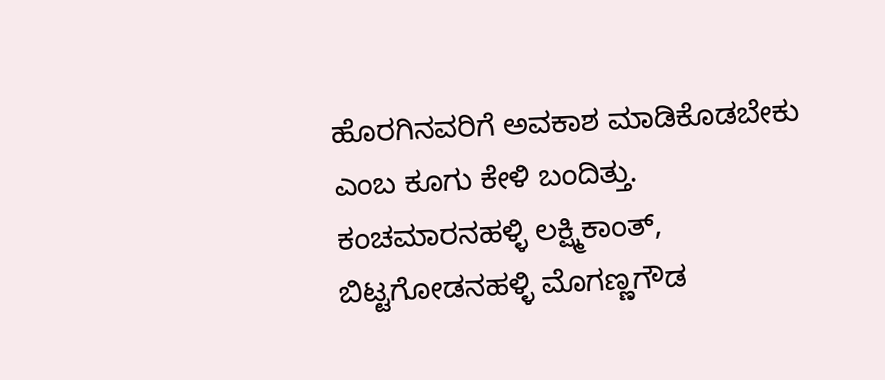ಹೊರಗಿನವರಿಗೆ ಅವಕಾಶ ಮಾಡಿಕೊಡಬೇಕು ಎಂಬ ಕೂಗು ಕೇಳಿ ಬಂದಿತ್ತು. ಕಂಚಮಾರನಹಳ್ಳಿ ಲಕ್ಷ್ಮಿಕಾಂತ್, ಬಿಟ್ಟಗೋಡನಹಳ್ಳಿ ಮೊಗಣ್ಣಗೌಡ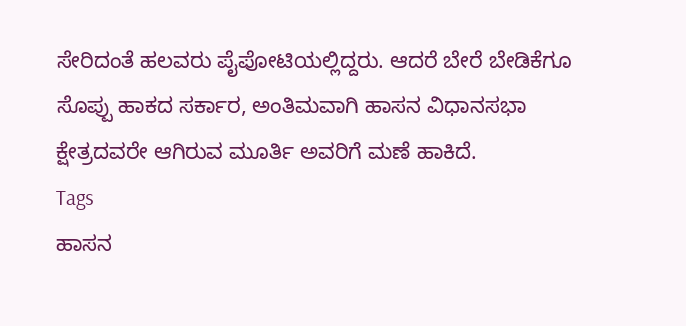ಸೇರಿದಂತೆ ಹಲವರು ಪೈಪೋಟಿಯಲ್ಲಿದ್ದರು. ಆದರೆ ಬೇರೆ ಬೇಡಿಕೆಗೂ ಸೊಪ್ಪು ಹಾಕದ ಸರ್ಕಾರ, ಅಂತಿಮವಾಗಿ ಹಾಸನ ವಿಧಾನಸಭಾ ಕ್ಷೇತ್ರದವರೇ ಆಗಿರುವ ಮೂರ್ತಿ ಅವರಿಗೆ ಮಣೆ ಹಾಕಿದೆ.
Tags
ಹಾಸನ